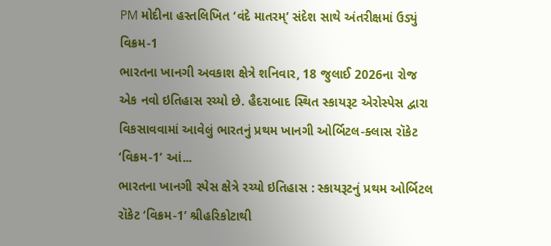PM મોદીના હસ્તલિખિત ‘વંદે માતરમ્’ સંદેશ સાથે અંતરીક્ષમાં ઉડ્યું વિક્રમ-1
ભારતના ખાનગી અવકાશ ક્ષેત્રે શનિવાર, 18 જુલાઈ 2026ના રોજ એક નવો ઇતિહાસ રચ્યો છે. હૈદરાબાદ સ્થિત સ્કાયરૂટ એરોસ્પેસ દ્વારા વિકસાવવામાં આવેલું ભારતનું પ્રથમ ખાનગી ઓર્બિટલ-ક્લાસ રૉકેટ ‘વિક્રમ-1’ આં...
ભારતના ખાનગી સ્પેસ ક્ષેત્રે રચ્યો ઇતિહાસ : સ્કાયરૂટનું પ્રથમ ઓર્બિટલ રૉકેટ ‘વિક્રમ-1’ શ્રીહરિકોટાથી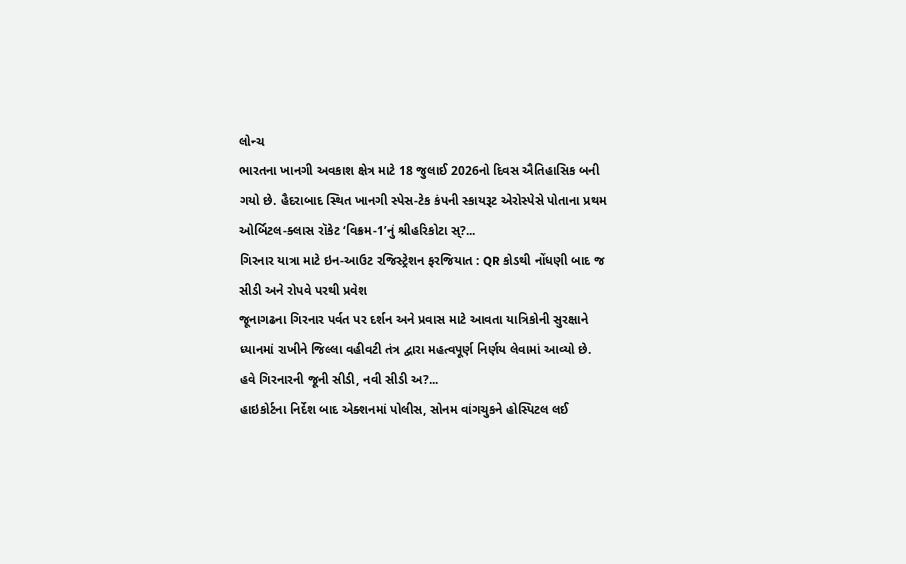લોન્ચ
ભારતના ખાનગી અવકાશ ક્ષેત્ર માટે 18 જુલાઈ 2026નો દિવસ ઐતિહાસિક બની ગયો છે. હૈદરાબાદ સ્થિત ખાનગી સ્પેસ-ટેક કંપની સ્કાયરૂટ એરોસ્પેસે પોતાના પ્રથમ ઓર્બિટલ-ક્લાસ રૉકેટ ‘વિક્રમ-1’નું શ્રીહરિકોટા સ્?...
ગિરનાર યાત્રા માટે ઇન-આઉટ રજિસ્ટ્રેશન ફરજિયાત : QR કોડથી નોંધણી બાદ જ સીડી અને રોપવે પરથી પ્રવેશ
જૂનાગઢના ગિરનાર પર્વત પર દર્શન અને પ્રવાસ માટે આવતા યાત્રિકોની સુરક્ષાને ધ્યાનમાં રાખીને જિલ્લા વહીવટી તંત્ર દ્વારા મહત્વપૂર્ણ નિર્ણય લેવામાં આવ્યો છે. હવે ગિરનારની જૂની સીડી, નવી સીડી અ?...
હાઇકોર્ટના નિર્દેશ બાદ એક્શનમાં પોલીસ, સોનમ વાંગચુકને હોસ્પિટલ લઈ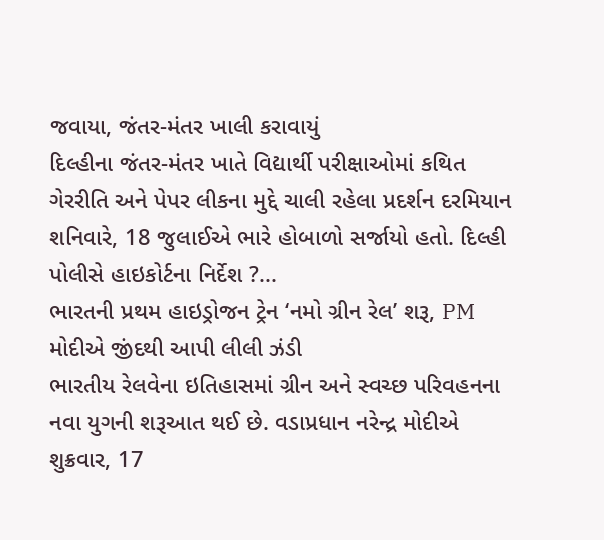જવાયા, જંતર-મંતર ખાલી કરાવાયું
દિલ્હીના જંતર-મંતર ખાતે વિદ્યાર્થી પરીક્ષાઓમાં કથિત ગેરરીતિ અને પેપર લીકના મુદ્દે ચાલી રહેલા પ્રદર્શન દરમિયાન શનિવારે, 18 જુલાઈએ ભારે હોબાળો સર્જાયો હતો. દિલ્હી પોલીસે હાઇકોર્ટના નિર્દેશ ?...
ભારતની પ્રથમ હાઇડ્રોજન ટ્રેન ‘નમો ગ્રીન રેલ’ શરૂ, PM મોદીએ જીંદથી આપી લીલી ઝંડી
ભારતીય રેલવેના ઇતિહાસમાં ગ્રીન અને સ્વચ્છ પરિવહનના નવા યુગની શરૂઆત થઈ છે. વડાપ્રધાન નરેન્દ્ર મોદીએ શુક્રવાર, 17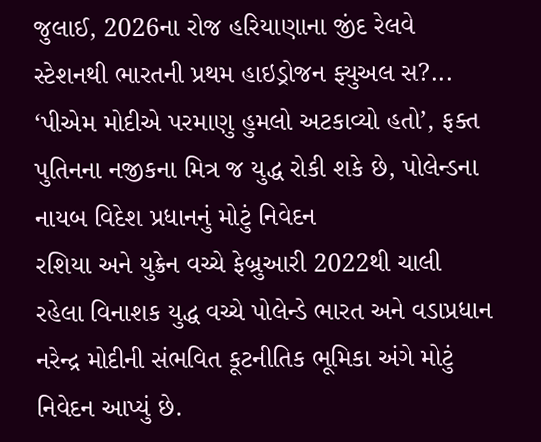જુલાઈ, 2026ના રોજ હરિયાણાના જીંદ રેલવે સ્ટેશનથી ભારતની પ્રથમ હાઇડ્રોજન ફ્યુઅલ સ?...
‘પીએમ મોદીએ પરમાણુ હુમલો અટકાવ્યો હતો’, ફક્ત પુતિનના નજીકના મિત્ર જ યુદ્ધ રોકી શકે છે, પોલેન્ડના નાયબ વિદેશ પ્રધાનનું મોટું નિવેદન
રશિયા અને યુક્રેન વચ્ચે ફેબ્રુઆરી 2022થી ચાલી રહેલા વિનાશક યુદ્ધ વચ્ચે પોલેન્ડે ભારત અને વડાપ્રધાન નરેન્દ્ર મોદીની સંભવિત કૂટનીતિક ભૂમિકા અંગે મોટું નિવેદન આપ્યું છે.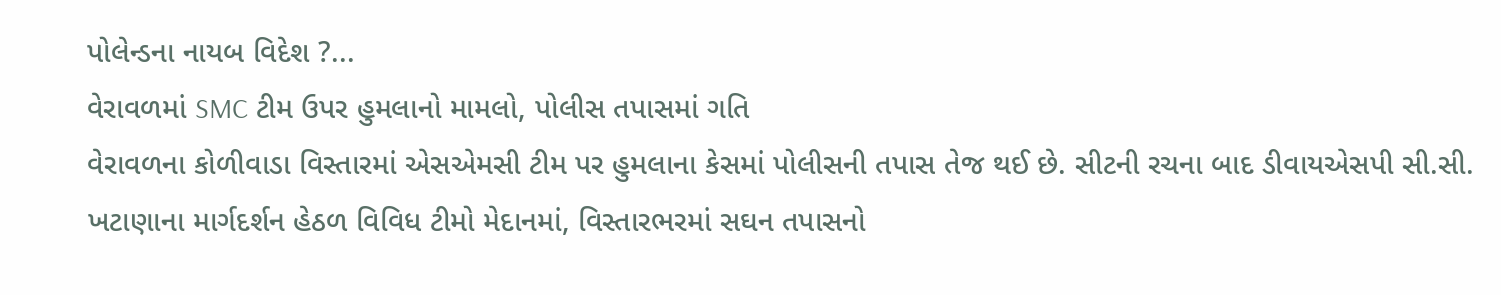પોલેન્ડના નાયબ વિદેશ ?...
વેરાવળમાં SMC ટીમ ઉપર હુમલાનો મામલો, પોલીસ તપાસમાં ગતિ
વેરાવળના કોળીવાડા વિસ્તારમાં એસએમસી ટીમ પર હુમલાના કેસમાં પોલીસની તપાસ તેજ થઈ છે. સીટની રચના બાદ ડીવાયએસપી સી.સી. ખટાણાના માર્ગદર્શન હેઠળ વિવિધ ટીમો મેદાનમાં, વિસ્તારભરમાં સઘન તપાસનો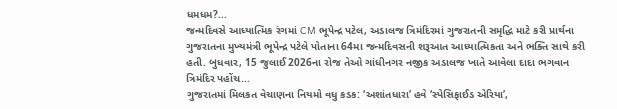ધમધમ?...
જન્મદિવસે આધ્યાત્મિક રંગમાં CM ભૂપેન્દ્ર પટેલ, અડાલજ ત્રિમંદિરમાં ગુજરાતની સમૃદ્ધિ માટે કરી પ્રાર્થના
ગુજરાતના મુખ્યમંત્રી ભૂપેન્દ્ર પટેલે પોતાના 64મા જન્મદિવસની શરૂઆત આધ્યાત્મિકતા અને ભક્તિ સાથે કરી હતી. બુધવાર, 15 જુલાઈ 2026ના રોજ તેઓ ગાંધીનગર નજીક અડાલજ ખાતે આવેલા દાદા ભગવાન ત્રિમંદિર પહોંચ...
ગુજરાતમાં મિલકત વેચાણના નિયમો વધુ કડક: ‘અશાંતધારા’ હવે ‘સ્પેસિફાઈડ એરિયા’,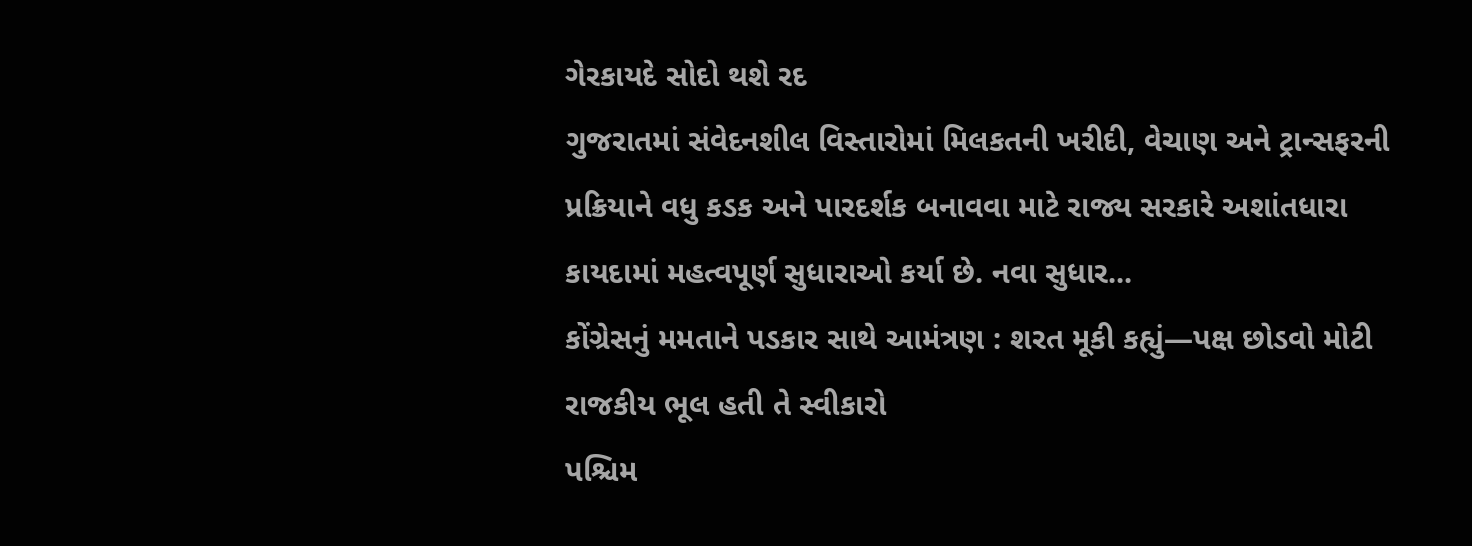ગેરકાયદે સોદો થશે રદ
ગુજરાતમાં સંવેદનશીલ વિસ્તારોમાં મિલકતની ખરીદી, વેચાણ અને ટ્રાન્સફરની પ્રક્રિયાને વધુ કડક અને પારદર્શક બનાવવા માટે રાજ્ય સરકારે અશાંતધારા કાયદામાં મહત્વપૂર્ણ સુધારાઓ કર્યા છે. નવા સુધાર...
કોંગ્રેસનું મમતાને પડકાર સાથે આમંત્રણ : શરત મૂકી કહ્યું—પક્ષ છોડવો મોટી રાજકીય ભૂલ હતી તે સ્વીકારો
પશ્ચિમ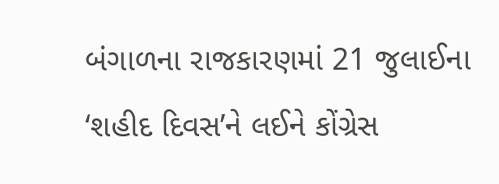બંગાળના રાજકારણમાં 21 જુલાઈના ‘શહીદ દિવસ’ને લઈને કોંગ્રેસ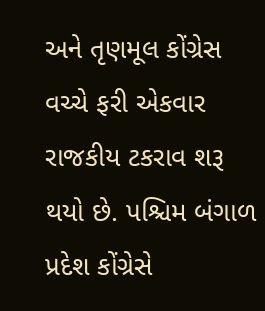અને તૃણમૂલ કોંગ્રેસ વચ્ચે ફરી એકવાર રાજકીય ટકરાવ શરૂ થયો છે. પશ્ચિમ બંગાળ પ્રદેશ કોંગ્રેસે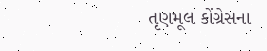તૃણમૂલ કોંગ્રેસના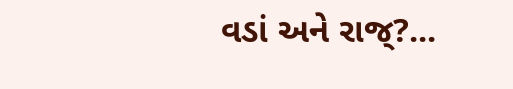વડાં અને રાજ્?...